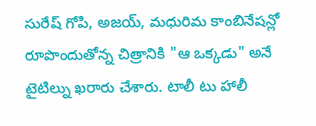సురేష్ గోపి, అజయ్, మధురిమ కాంబినేషన్లో రూపొందుతోన్న చిత్రానికి "ఆ ఒక్కడు" అనే టైటిల్ను ఖరారు చేశారు. టాలీ టు హాలీ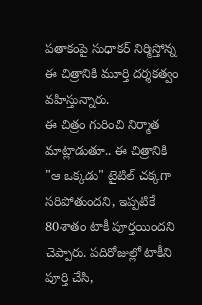పతాకంపై సుధాకర్ నిర్మిస్తోన్న ఈ చిత్రానికి మూర్తి దర్శకత్వం వహిస్తున్నారు.
ఈ చిత్రం గురించి నిర్మాత మాట్లాడుతూ.. ఈ చిత్రానికి "ఆ ఒక్కడు" టైటిల్ చక్కగా సరిపోతుందని, ఇప్పటికే 80శాతం టాకీ పూర్తయిందని చెప్పారు. పదిరోజుల్లో టాకీని పూర్తి చేసి,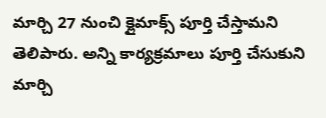మార్చి 27 నుంచి క్లైమాక్స్ పూర్తి చేస్తామని తెలిపారు. అన్ని కార్యక్రమాలు పూర్తి చేసుకుని మార్చి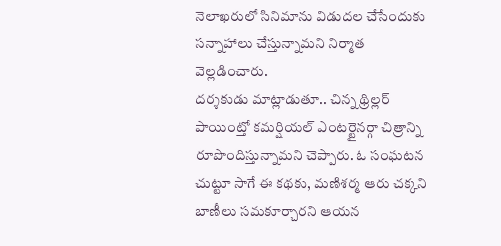నెలాఖరులో సినిమాను విడుదల చేసేందుకు సన్నాహాలు చేస్తున్నామని నిర్మాత వెల్లడించారు.
దర్శకుడు మాట్లాడుతూ.. చిన్న థ్రిల్లర్ పాయింట్తో కమర్షియల్ ఎంటర్టైనర్గా చిత్రాన్ని రూపొందిస్తున్నామని చెప్పారు. ఓ సంఘటన చుట్టూ సాగే ఈ కథకు, మణిశర్మ ఆరు చక్కని బాణీలు సమకూర్చారని ఆయన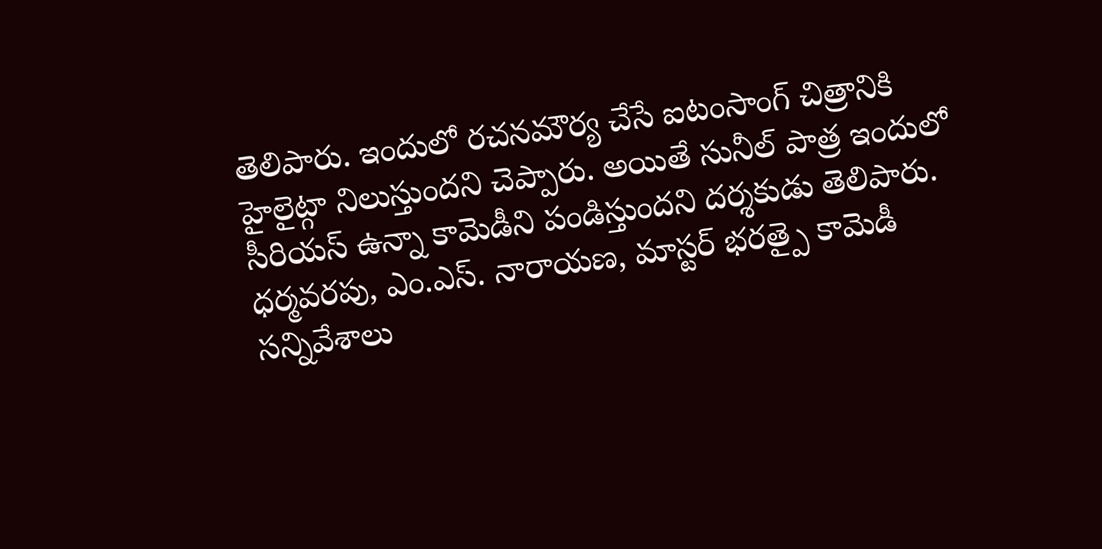తెలిపారు. ఇందులో రచనమౌర్య చేసే ఐటంసాంగ్ చిత్రానికి హైలైట్గా నిలుస్తుందని చెప్పారు. అయితే సునీల్ పాత్ర ఇందులో సీరియస్ ఉన్నా కామెడీని పండిస్తుందని దర్శకుడు తెలిపారు.
ధర్మవరపు, ఎం.ఎస్. నారాయణ, మాస్టర్ భరత్పై కామెడీ సన్నివేశాలు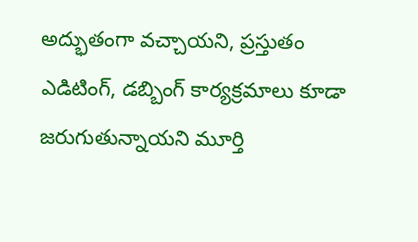అద్భుతంగా వచ్చాయని, ప్రస్తుతం ఎడిటింగ్, డబ్బింగ్ కార్యక్రమాలు కూడా జరుగుతున్నాయని మూర్తి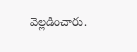వెల్లడించారు.